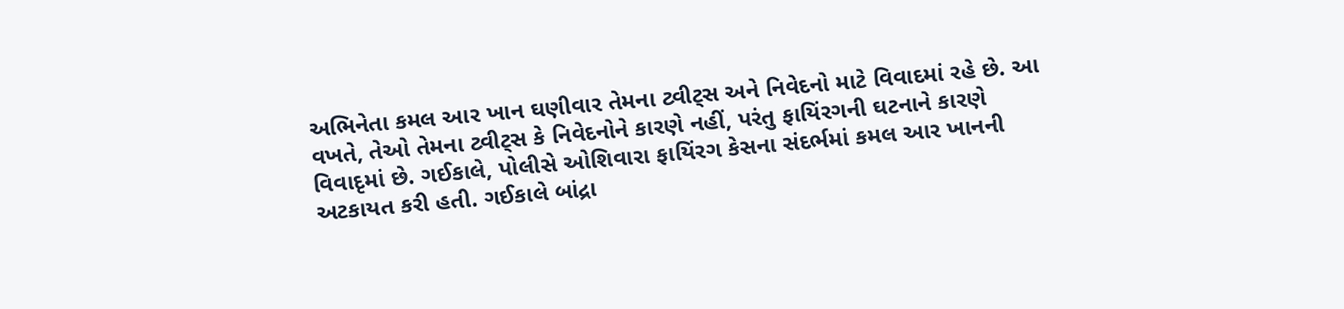અભિનેતા કમલ આર ખાન ઘણીવાર તેમના ટ્વીટ્સ અને નિવેદનો માટે વિવાદમાં રહે છે. આ વખતે, તેઓ તેમના ટ્વીટ્સ કે નિવેદનોને કારણે નહીં, પરંતુ ફાયિંરગની ઘટનાને કારણે વિવાદૃમાં છે. ગઈકાલે, પોલીસે ઓશિવારા ફાયિંરગ કેસના સંદર્ભમાં કમલ આર ખાનની અટકાયત કરી હતી. ગઈકાલે બાંદ્રા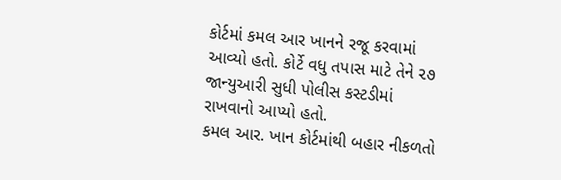કોર્ટમાં કમલ આર ખાનને રજૂ કરવામાં આવ્યો હતો. કોર્ટે વધુ તપાસ માટે તેને ૨૭ જાન્યુઆરી સુધી પોલીસ કસ્ટડીમાં રાખવાનો આપ્યો હતો.
કમલ આર. ખાન કોર્ટમાંથી બહાર નીકળતો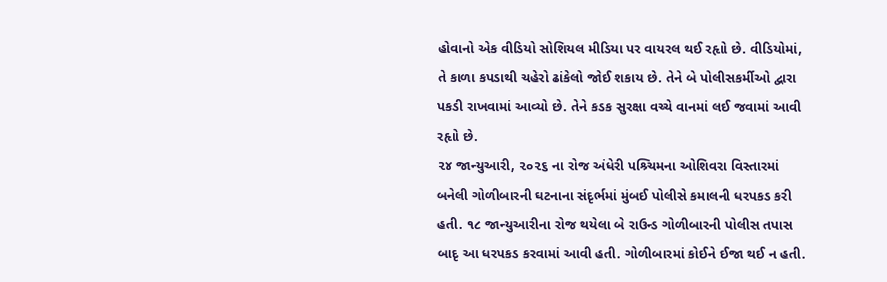હોવાનો એક વીડિયો સોશિયલ મીડિયા પર વાયરલ થઈ રહૃાો છે. વીડિયોમાં, તે કાળા કપડાથી ચહેરો ઢાંકેલો જોઈ શકાય છે. તેને બે પોલીસકર્મીઓ દ્વારા પકડી રાખવામાં આવ્યો છે. તેને કડક સુરક્ષા વચ્ચે વાનમાં લઈ જવામાં આવી રહૃાો છે.
૨૪ જાન્યુઆરી, ૨૦૨૬ ના રોજ અંધેરી પશ્ર્ચિમના ઓશિવરા વિસ્તારમાં બનેલી ગોળીબારની ઘટનાના સંદૃર્ભમાં મુંબઈ પોલીસે કમાલની ધરપકડ કરી હતી. ૧૮ જાન્યુઆરીના રોજ થયેલા બે રાઉન્ડ ગોળીબારની પોલીસ તપાસ બાદૃ આ ધરપકડ કરવામાં આવી હતી. ગોળીબારમાં કોઈને ઈજા થઈ ન હતી.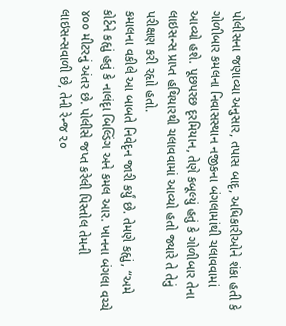પોલીસના જણાવ્યા અનુસાર, તપાસ બાદૃ, અધિકારીઓને શંકા હતી કે ગોળીબાર કમલના નિવાસસ્થાન નજીકના બંગલામાંથી ચલાવવામાં આવ્યો હશે. પૂછપરછ દૃરમિયાન, તેણે કબૂલ્યું હતું કે ગોળીબાર તેના લાઇસન્સ પ્રાપ્ત હથિયારથી ચલાવવામાં આવ્યો હતો જ્યારે તે તેનું પરીક્ષણ કરી રહૃાો હતો.
કમાલના વકીલે આ બાબતે નિવેદૃન જારી કર્યું છે. તેમણે કહૃાું, “અમે કોર્ટને કહૃાું હતું કે નાલંદૃા બિલ્ડિંગ અને કમલ આર. ખાનના બંગલા વચ્ચે ૪૦૦ મીટરનું અંતર છે. પોલીસે જપ્ત કરેલી પિસ્તોલ તેમની લાઇસન્સવાળી છે, તેની રેન્જ ૨૦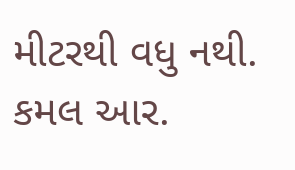મીટરથી વધુ નથી. કમલ આર.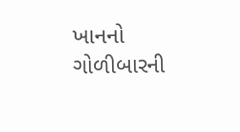ખાનનો ગોળીબારની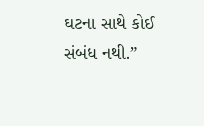ઘટના સાથે કોઈ સંબંધ નથી.”